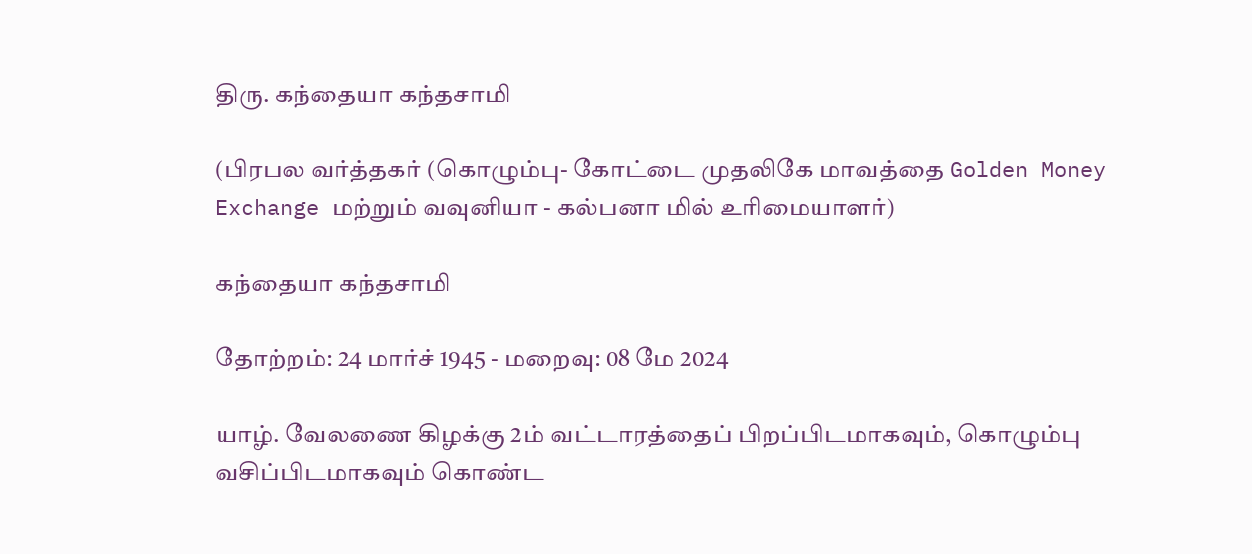திரு. கந்தையா கந்தசாமி

(பிரபல வர்த்தகர் (கொழும்பு- கோட்டை முதலிகே மாவத்தை Golden Money Exchange மற்றும் வவுனியா - கல்பனா மில் உரிமையாளர்)

கந்தையா கந்தசாமி

தோற்றம்: 24 மார்ச் 1945 - மறைவு: 08 மே 2024

யாழ். வேலணை கிழக்கு 2ம் வட்டாரத்தைப் பிறப்பிடமாகவும், கொழும்பு வசிப்பிடமாகவும் கொண்ட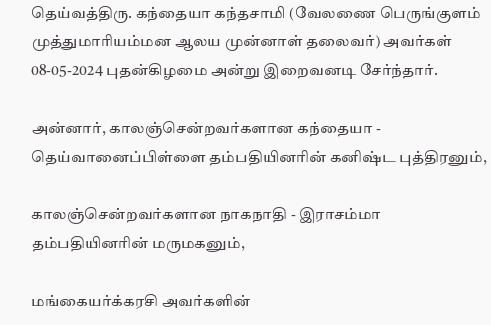தெய்வத்திரு. கந்தையா கந்தசாமி (வேலணை பெருங்குளம் முத்துமாரியம்மன ஆலய முன்னாள் தலைவர்) அவர்கள் 08-05-2024 புதன்கிழமை அன்று இறைவனடி சேர்ந்தார்.

அன்னார், காலஞ்சென்றவர்களான கந்தையா - தெய்வானைப்பிள்ளை தம்பதியினரின் கனிஷ்ட புத்திரனும்,

காலஞ்சென்றவர்களான நாகநாதி - இராசம்மா தம்பதியினரின் மருமகனும்,

மங்கையர்க்கரசி அவர்களின்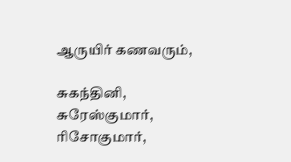ஆருயிர் கணவரும்,

சுகந்தினி, சுரேஸ்குமார், ரிசோகுமார்,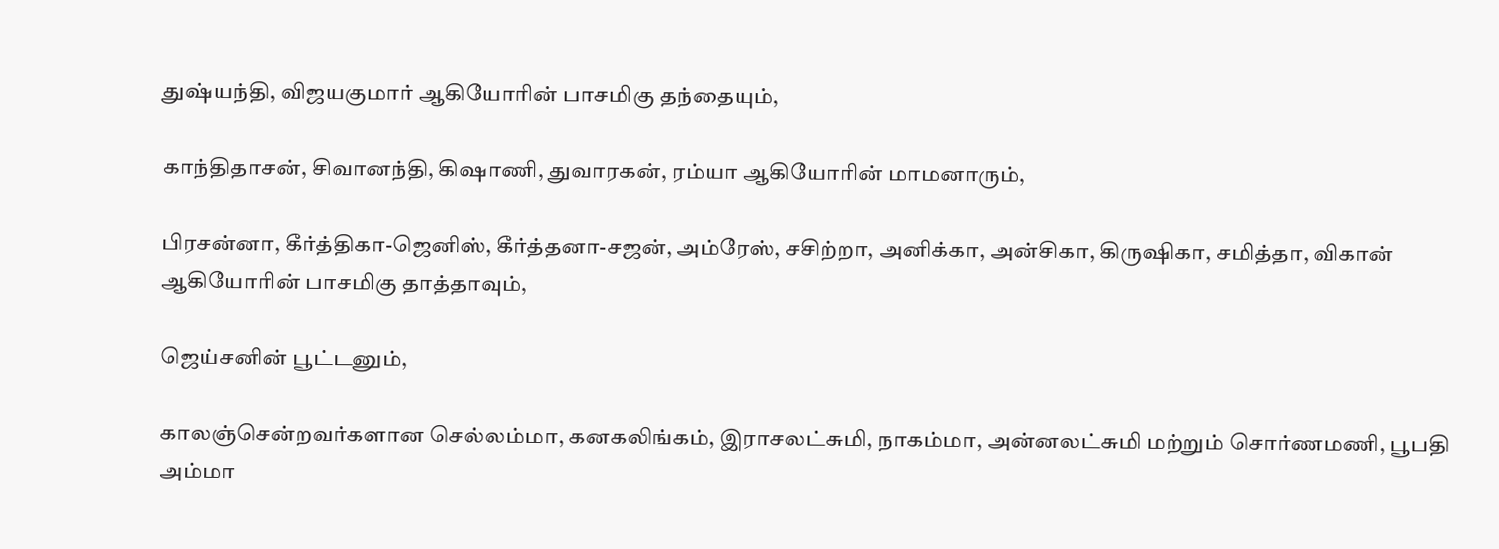துஷ்யந்தி, விஜயகுமார் ஆகியோரின் பாசமிகு தந்தையும்,

காந்திதாசன், சிவானந்தி, கிஷாணி, துவாரகன், ரம்யா ஆகியோரின் மாமனாரும்,

பிரசன்னா, கீர்த்திகா-ஜெனிஸ், கீர்த்தனா-சஜன், அம்ரேஸ், சசிற்றா, அனிக்கா, அன்சிகா, கிருஷிகா, சமித்தா, விகான் ஆகியோரின் பாசமிகு தாத்தாவும்,

ஜெய்சனின் பூட்டனும்,

காலஞ்சென்றவர்களான செல்லம்மா, கனகலிங்கம், இராசலட்சுமி, நாகம்மா, அன்னலட்சுமி மற்றும் சொர்ணமணி, பூபதி அம்மா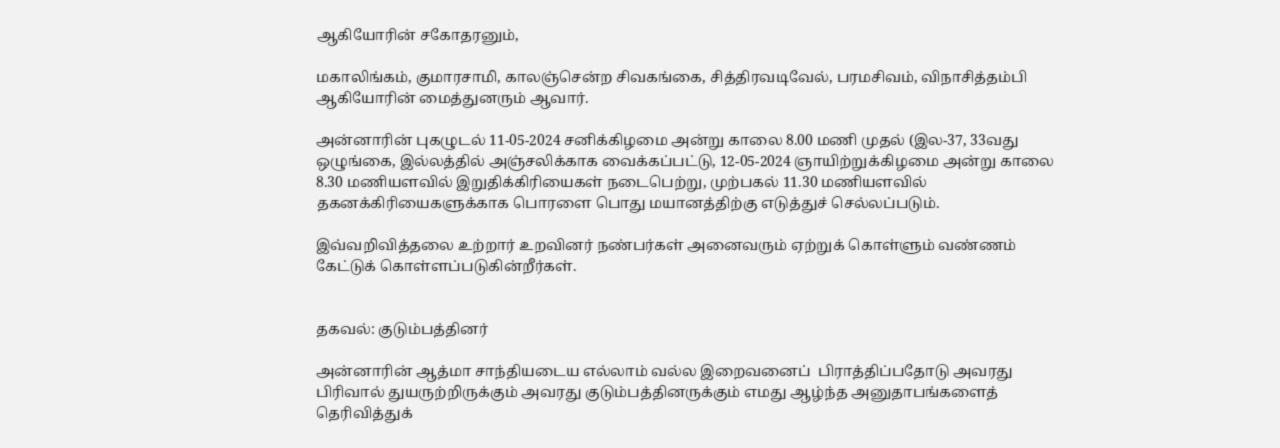ஆகியோரின் சகோதரனும்,

மகாலிங்கம், குமாரசாமி, காலஞ்சென்ற சிவகங்கை, சித்திரவடிவேல், பரமசிவம், விநாசித்தம்பி ஆகியோரின் மைத்துனரும் ஆவார்.

அன்னாரின் புகழுடல் 11-05-2024 சனிக்கிழமை அன்று காலை 8.00 மணி முதல் (இல-37, 33வது ஒழுங்கை, இல்லத்தில் அஞ்சலிக்காக வைக்கப்பட்டு, 12-05-2024 ஞாயிற்றுக்கிழமை அன்று காலை 8.30 மணியளவில் இறுதிக்கிரியைகள் நடைபெற்று, முற்பகல் 11.30 மணியளவில் தகனக்கிரியைகளுக்காக பொரளை பொது மயானத்திற்கு எடுத்துச் செல்லப்படும்.

இவ்வறிவித்தலை உற்றார் உறவினர் நண்பர்கள் அனைவரும் ஏற்றுக் கொள்ளும் வண்ணம் கேட்டுக் கொள்ளப்படுகின்றீர்கள்.


தகவல்: குடும்பத்தினர்

அன்னாரின் ஆத்மா சாந்தியடைய எல்லாம் வல்ல இறைவனைப்  பிராத்திப்பதோடு அவரது பிரிவால் துயருற்றிருக்கும் அவரது குடும்பத்தினருக்கும் எமது ஆழ்ந்த அனுதாபங்களைத் தெரிவித்துக்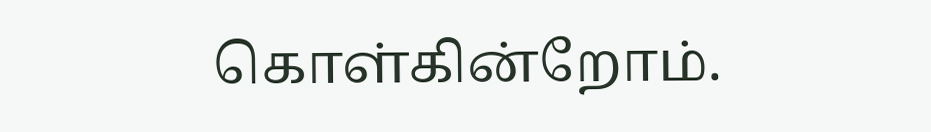கொள்கின்றோம்.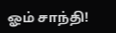ஓம் சாந்தி!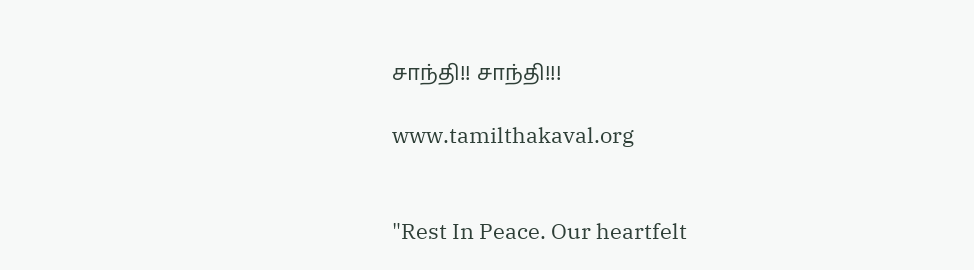சாந்தி!! சாந்தி!!!

www.tamilthakaval.org


"Rest In Peace. Our heartfelt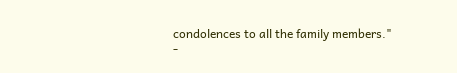condolences to all the family members."
-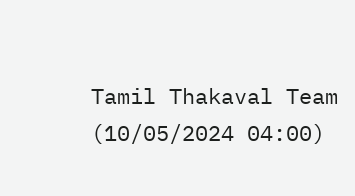Tamil Thakaval Team (10/05/2024 04:00)